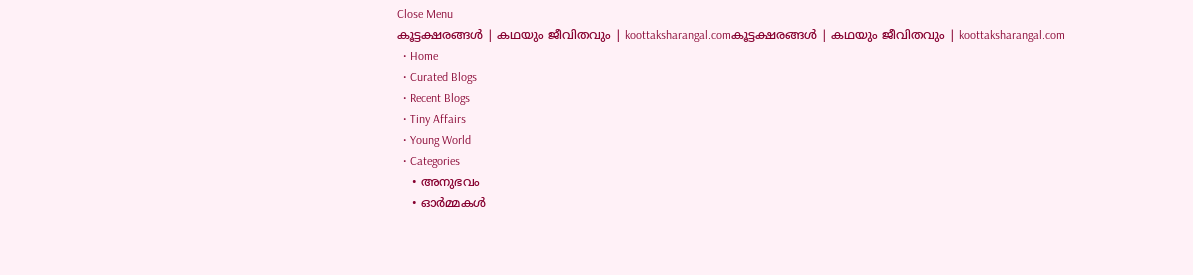Close Menu
കൂട്ടക്ഷരങ്ങൾ | കഥയും ജീവിതവും | koottaksharangal.comകൂട്ടക്ഷരങ്ങൾ | കഥയും ജീവിതവും | koottaksharangal.com
  • Home
  • Curated Blogs
  • Recent Blogs
  • Tiny Affairs
  • Young World
  • Categories
    • അനുഭവം
    • ഓർമ്മകൾ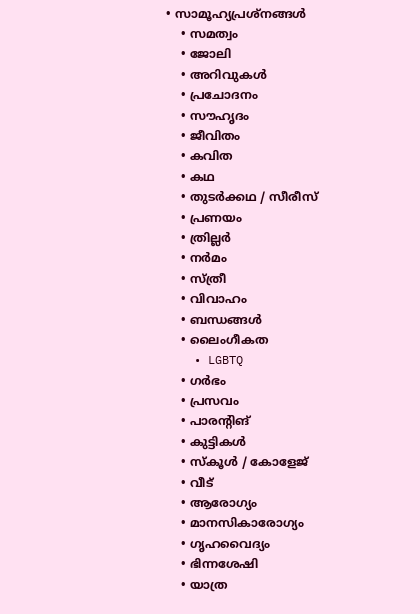• സാമൂഹ്യപ്രശ്നങ്ങൾ
    • സമത്വം
    • ജോലി
    • അറിവുകൾ
    • പ്രചോദനം
    • സൗഹൃദം
    • ജീവിതം
    • കവിത
    • കഥ
    • തുടർക്കഥ / സീരീസ്
    • പ്രണയം
    • ത്രില്ലർ
    • നര്‍മം
    • സ്ത്രീ
    • വിവാഹം
    • ബന്ധങ്ങൾ
    • ലൈംഗീകത
    • LGBTQ
    • ഗർഭം
    • പ്രസവം
    • പാരന്റിങ്
    • കുട്ടികൾ
    • സ്‌കൂൾ / കോളേജ്
    • വീട്
    • ആരോഗ്യം
    • മാനസികാരോഗ്യം
    • ഗൃഹവൈദ്യം
    • ഭിന്നശേഷി
    • യാത്ര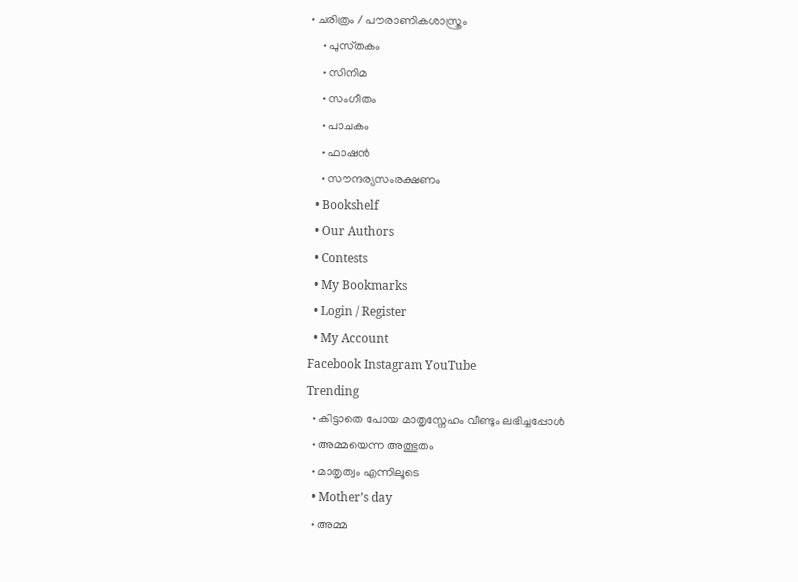• ചരിത്രം / പൗരാണികശാസ്ത്രം
    • പുസ്‌തകം
    • സിനിമ
    • സംഗീതം
    • പാചകം
    • ഫാഷൻ
    • സൗന്ദര്യസംരക്ഷണം
  • Bookshelf
  • Our Authors
  • Contests
  • My Bookmarks
  • Login / Register
  • My Account
Facebook Instagram YouTube
Trending
  • കിട്ടാതെ പോയ മാതൃസ്നേഹം വീണ്ടും ലഭിച്ചപ്പോൾ
  • അമ്മയെന്ന അത്ഭുതം
  • മാതൃത്വം എന്നിലൂടെ
  • Mother’s day
  • അമ്മ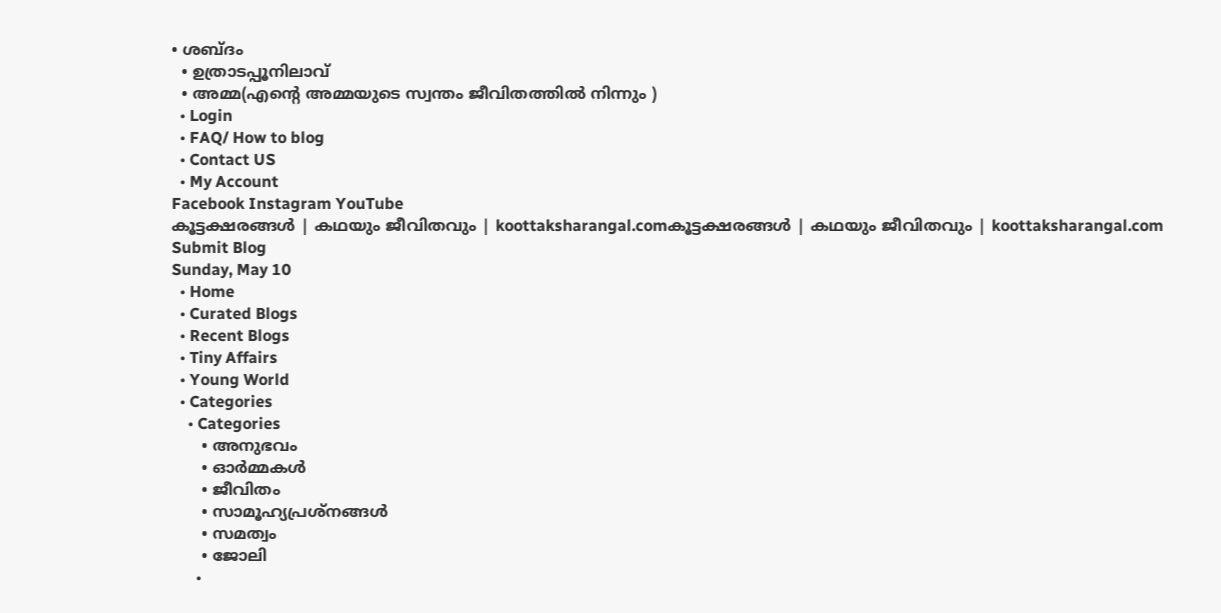• ശബ്ദം
  • ഉത്രാടപ്പൂനിലാവ്
  • അമ്മ(എന്റെ അമ്മയുടെ സ്വന്തം ജീവിതത്തിൽ നിന്നും )
  • Login
  • FAQ/ How to blog
  • Contact US
  • My Account
Facebook Instagram YouTube
കൂട്ടക്ഷരങ്ങൾ | കഥയും ജീവിതവും | koottaksharangal.comകൂട്ടക്ഷരങ്ങൾ | കഥയും ജീവിതവും | koottaksharangal.com
Submit Blog
Sunday, May 10
  • Home
  • Curated Blogs
  • Recent Blogs
  • Tiny Affairs
  • Young World
  • Categories
    • Categories
      • അനുഭവം
      • ഓർമ്മകൾ
      • ജീവിതം
      • സാമൂഹ്യപ്രശ്നങ്ങൾ
      • സമത്വം
      • ജോലി
      •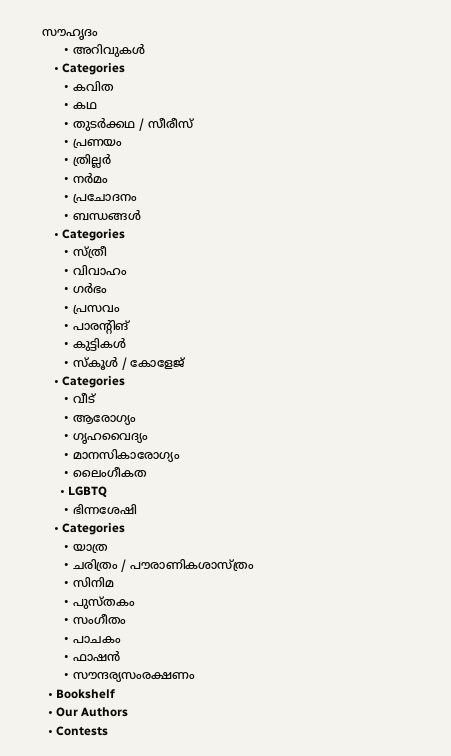സൗഹൃദം
      • അറിവുകൾ
    • Categories
      • കവിത
      • കഥ
      • തുടർക്കഥ / സീരീസ്
      • പ്രണയം
      • ത്രില്ലർ
      • നര്‍മം
      • പ്രചോദനം
      • ബന്ധങ്ങൾ
    • Categories
      • സ്ത്രീ
      • വിവാഹം
      • ഗർഭം
      • പ്രസവം
      • പാരന്റിങ്
      • കുട്ടികൾ
      • സ്‌കൂൾ / കോളേജ്
    • Categories
      • വീട്
      • ആരോഗ്യം
      • ഗൃഹവൈദ്യം
      • മാനസികാരോഗ്യം
      • ലൈംഗീകത
      • LGBTQ
      • ഭിന്നശേഷി
    • Categories
      • യാത്ര
      • ചരിത്രം / പൗരാണികശാസ്ത്രം
      • സിനിമ
      • പുസ്‌തകം
      • സംഗീതം
      • പാചകം
      • ഫാഷൻ
      • സൗന്ദര്യസംരക്ഷണം
  • Bookshelf
  • Our Authors
  • Contests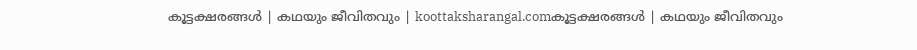കൂട്ടക്ഷരങ്ങൾ | കഥയും ജീവിതവും | koottaksharangal.comകൂട്ടക്ഷരങ്ങൾ | കഥയും ജീവിതവും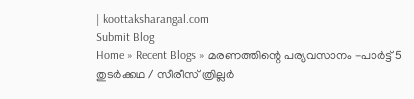| koottaksharangal.com
Submit Blog
Home » Recent Blogs » മരണത്തിന്റെ പര്യവസാനം -പാർട്ട് 5
തുടർക്കഥ / സീരീസ് ത്രില്ലർ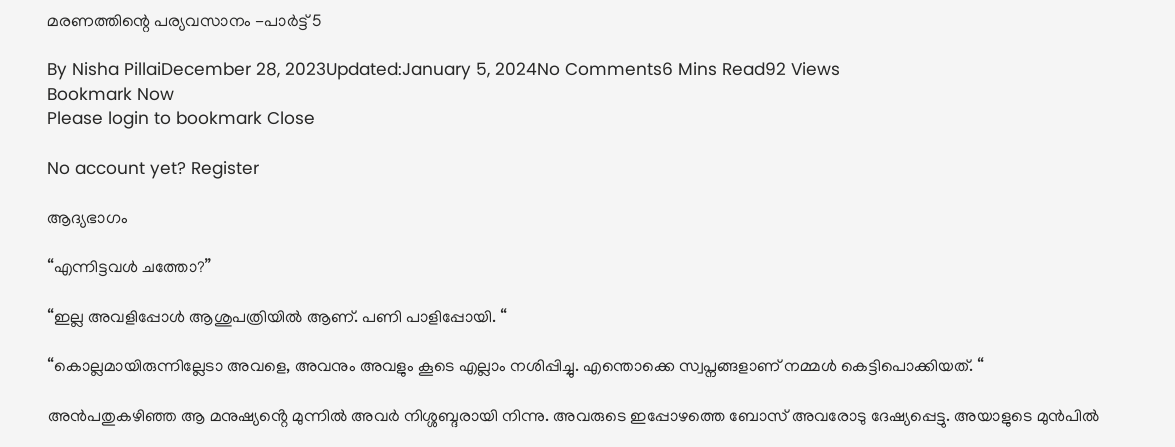മരണത്തിന്റെ പര്യവസാനം -പാർട്ട് 5

By Nisha PillaiDecember 28, 2023Updated:January 5, 2024No Comments6 Mins Read92 Views
Bookmark Now
Please login to bookmark Close

No account yet? Register

ആദ്യഭാഗം

“എന്നിട്ടവൾ ചത്തോ?”

“ഇല്ല അവളിപ്പോൾ ആശുപത്രിയിൽ ആണ്. പണി പാളിപ്പോയി. “

“കൊല്ലമായിരുന്നില്ലേടാ അവളെ, അവനും അവളും കൂടെ എല്ലാം നശിപ്പിച്ചു. എന്തൊക്കെ സ്വപ്നങ്ങളാണ് നമ്മൾ കെട്ടിപൊക്കിയത്. “

അൻപതുകഴിഞ്ഞ ആ മനുഷ്യൻ്റെ മുന്നിൽ അവർ നിശ്ശബ്ദരായി നിന്നു. അവരുടെ ഇപ്പോഴത്തെ ബോസ് അവരോടു ദേഷ്യപ്പെട്ടു. അയാളുടെ മുൻപിൽ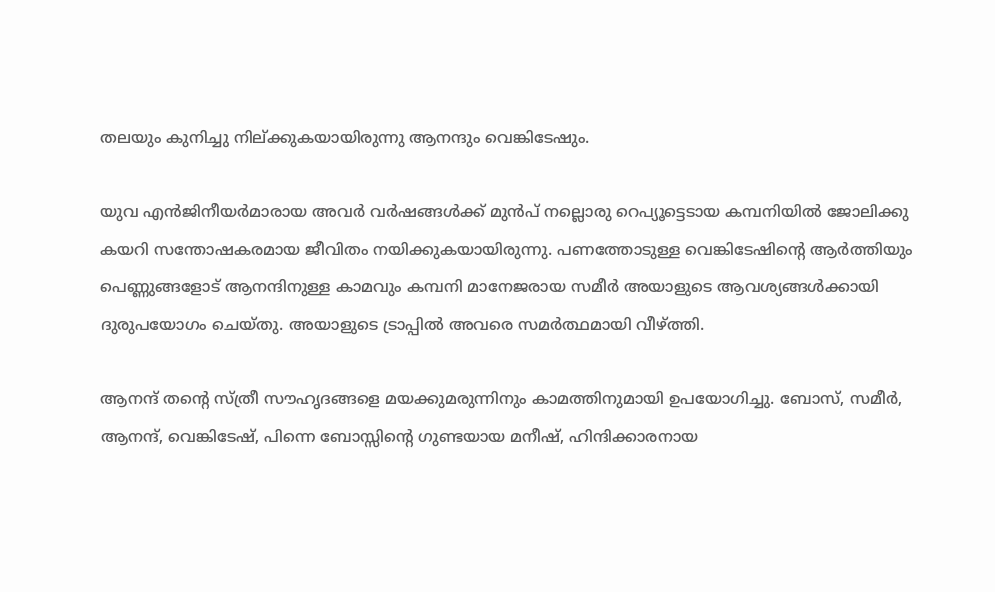തലയും കുനിച്ചു നില്ക്കുകയായിരുന്നു ആനന്ദും വെങ്കിടേഷും.

യുവ എൻജിനീയർമാരായ അവർ വർഷങ്ങൾക്ക് മുൻപ് നല്ലൊരു റെപ്യൂട്ടെടായ കമ്പനിയിൽ ജോലിക്കു കയറി സന്തോഷകരമായ ജീവിതം നയിക്കുകയായിരുന്നു. പണത്തോടുള്ള വെങ്കിടേഷിൻ്റെ ആർത്തിയും പെണ്ണുങ്ങളോട് ആനന്ദിനുള്ള കാമവും കമ്പനി മാനേജരായ സമീർ അയാളുടെ ആവശ്യങ്ങൾക്കായി ദുരുപയോഗം ചെയ്തു. അയാളുടെ ട്രാപ്പിൽ അവരെ സമർത്ഥമായി വീഴ്ത്തി.

ആനന്ദ് തന്റെ സ്ത്രീ സൗഹൃദങ്ങളെ മയക്കുമരുന്നിനും കാമത്തിനുമായി ഉപയോഗിച്ചു. ബോസ്, സമീർ, ആനന്ദ്, വെങ്കിടേഷ്, പിന്നെ ബോസ്സിന്റെ ഗുണ്ടയായ മനീഷ്, ഹിന്ദിക്കാരനായ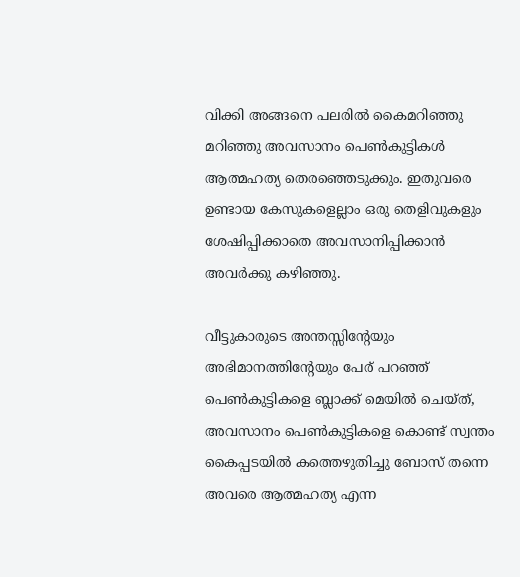വിക്കി അങ്ങനെ പലരിൽ കൈമറിഞ്ഞു മറിഞ്ഞു അവസാനം പെൺകുട്ടികൾ ആത്മഹത്യ തെരഞ്ഞെടുക്കും. ഇതുവരെ ഉണ്ടായ കേസുകളെല്ലാം ഒരു തെളിവുകളും ശേഷിപ്പിക്കാതെ അവസാനിപ്പിക്കാൻ അവർക്കു കഴിഞ്ഞു.

വീട്ടുകാരുടെ അന്തസ്സിൻ്റേയും അഭിമാനത്തിൻ്റേയും പേര് പറഞ്ഞ് പെൺകുട്ടികളെ ബ്ലാക്ക് മെയിൽ ചെയ്ത്, അവസാനം പെൺകുട്ടികളെ കൊണ്ട് സ്വന്തം കൈപ്പടയിൽ കത്തെഴുതിച്ചു ബോസ് തന്നെ അവരെ ആത്മഹത്യ എന്ന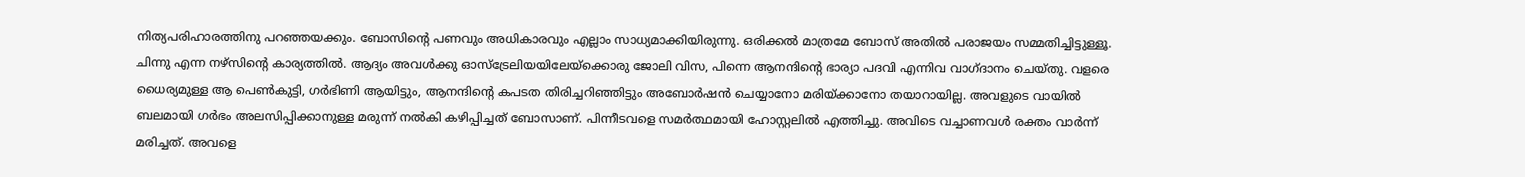നിത്യപരിഹാരത്തിനു പറഞ്ഞയക്കും. ബോസിൻ്റെ പണവും അധികാരവും എല്ലാം സാധ്യമാക്കിയിരുന്നു. ഒരിക്കൽ മാത്രമേ ബോസ് അതിൽ പരാജയം സമ്മതിച്ചിട്ടുള്ളൂ. ചിന്നു എന്ന നഴ്സിന്റെ കാര്യത്തിൽ. ആദ്യം അവൾക്കു ഓസ്‌ട്രേലിയയിലേയ്ക്കൊരു ജോലി വിസ, പിന്നെ ആനന്ദിന്റെ ഭാര്യാ പദവി എന്നിവ വാഗ്ദാനം ചെയ്തു. വളരെ ധൈര്യമുള്ള ആ പെൺകുട്ടി, ഗർഭിണി ആയിട്ടും, ആനന്ദിന്റെ കപടത തിരിച്ചറിഞ്ഞിട്ടും അബോർഷൻ ചെയ്യാനോ മരിയ്ക്കാനോ തയാറായില്ല. അവളുടെ വായിൽ ബലമായി ഗർഭം അലസിപ്പിക്കാനുള്ള മരുന്ന് നൽകി കഴിപ്പിച്ചത് ബോസാണ്. പിന്നീടവളെ സമർത്ഥമായി ഹോസ്റ്റലിൽ എത്തിച്ചു. അവിടെ വച്ചാണവൾ രക്തം വാർന്ന് മരിച്ചത്. അവളെ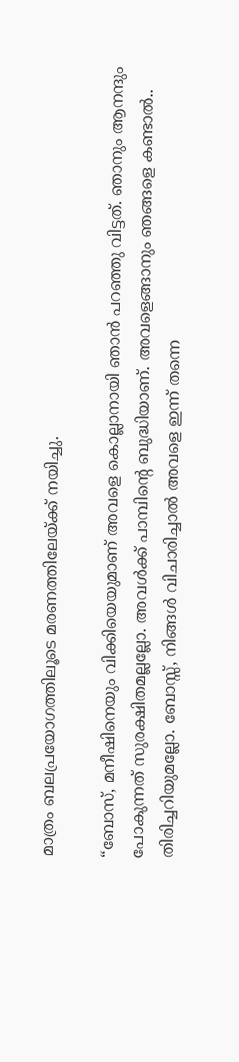മാത്രം ബലപ്രയോഗത്തിലൂടെ മരണത്തിലേയ്ക്ക് നയിച്ചു.

“ബോസ്, മനീഷിനെയും വിക്കിയെയുമാണ് അവളെ കൊല്ലാനായി ഞാൻ പറഞ്ഞു വിട്ടത്. ഞാനും ആനന്ദും പോകുന്നത് സുരക്ഷിതമല്ലല്ലോ. അവൾക്ക് പാമ്പിന്റെ ബുദ്ധിയാണ്. അവളെങ്ങാനും ഞങ്ങളെ കണ്ടാൽ.. തിരിച്ചറിയുമല്ലോ. ബോസ്സ്, നിങ്ങൾ വിചാരിച്ചാൽ അവളെ ഇന്ന് തന്നെ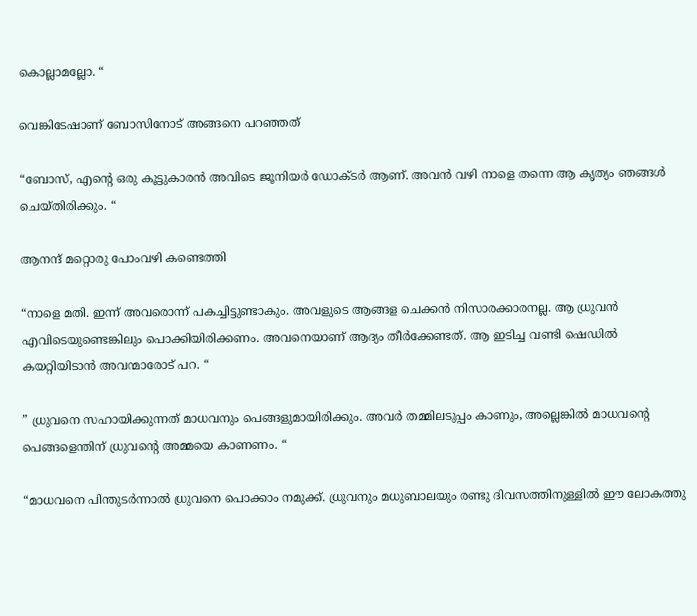കൊല്ലാമല്ലോ. “

വെങ്കിടേഷാണ് ബോസിനോട് അങ്ങനെ പറഞ്ഞത്

“ബോസ്, എന്റെ ഒരു കൂട്ടുകാരൻ അവിടെ ജൂനിയർ ഡോക്ടർ ആണ്. അവൻ വഴി നാളെ തന്നെ ആ കൃത്യം ഞങ്ങൾ ചെയ്തിരിക്കും. “

ആനന്ദ് മറ്റൊരു പോംവഴി കണ്ടെത്തി

“നാളെ മതി. ഇന്ന് അവരൊന്ന് പകച്ചിട്ടുണ്ടാകും. അവളുടെ ആങ്ങള ചെക്കൻ നിസാരക്കാരനല്ല. ആ ധ്രുവൻ എവിടെയുണ്ടെങ്കിലും പൊക്കിയിരിക്കണം. അവനെയാണ് ആദ്യം തീർക്കേണ്ടത്. ആ ഇടിച്ച വണ്ടി ഷെഡിൽ കയറ്റിയിടാൻ അവന്മാരോട് പറ. “

” ധ്രുവനെ സഹായിക്കുന്നത് മാധവനും പെങ്ങളുമായിരിക്കും. അവർ തമ്മിലടുപ്പം കാണും, അല്ലെങ്കിൽ മാധവന്റെ പെങ്ങളെന്തിന് ധ്രുവന്റെ അമ്മയെ കാണണം. “

“മാധവനെ പിന്തുടർന്നാൽ ധ്രുവനെ പൊക്കാം നമുക്ക്. ധ്രുവനും മധുബാലയും രണ്ടു ദിവസത്തിനുള്ളിൽ ഈ ലോകത്തു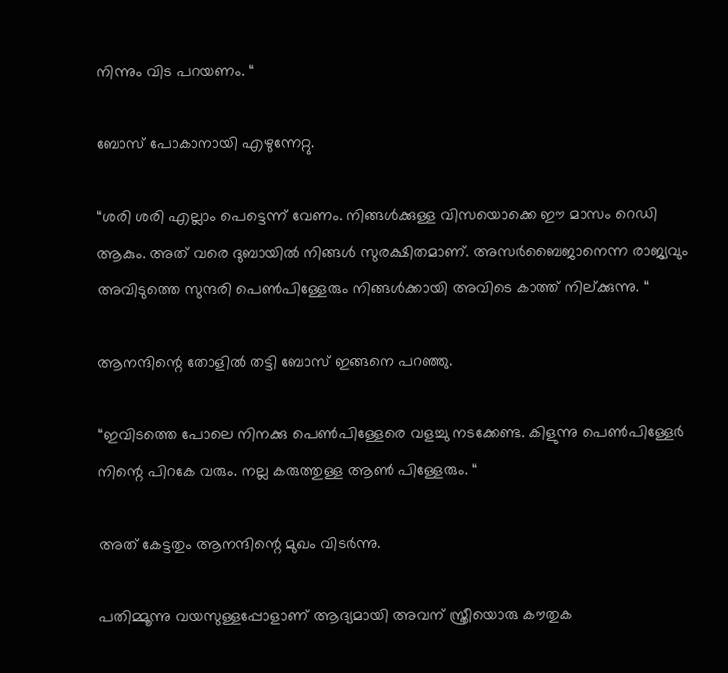നിന്നും വിട പറയണം. “

ബോസ് പോകാനായി എഴുന്നേറ്റു.

“ശരി ശരി എല്ലാം പെട്ടെന്ന് വേണം. നിങ്ങൾക്കുള്ള വിസയൊക്കെ ഈ മാസം റെഡി ആകും. അത് വരെ ദുബായിൽ നിങ്ങൾ സുരക്ഷിതമാണ്. അസർബൈജാനെന്ന രാജ്യവും അവിടുത്തെ സുന്ദരി പെൺപിള്ളേരും നിങ്ങൾക്കായി അവിടെ കാത്ത് നില്ക്കുന്നു. “

ആനന്ദിന്റെ തോളിൽ തട്ടി ബോസ് ഇങ്ങനെ പറഞ്ഞു.

“ഇവിടത്തെ പോലെ നിനക്കു പെൺപിള്ളേരെ വളച്ചു നടക്കേണ്ട. കിളുന്നു പെൺപിള്ളേർ നിന്റെ പിറകേ വരും. നല്ല കരുത്തുള്ള ആൺ പിള്ളേരും. “

അത് കേട്ടതും ആനന്ദിന്റെ മുഖം വിടർന്നു.

പതിമ്മൂന്നു വയസുള്ളപ്പോളാണ് ആദ്യമായി അവന് സ്ത്രീയൊരു കൗതുക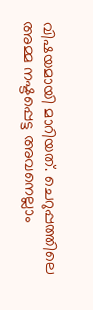വിഷയമായി മാറിയത്. ചെറുപ്പത്തിലെ അമ്മ നഷ്ടപ്പെട്ട അവനെല്ലാം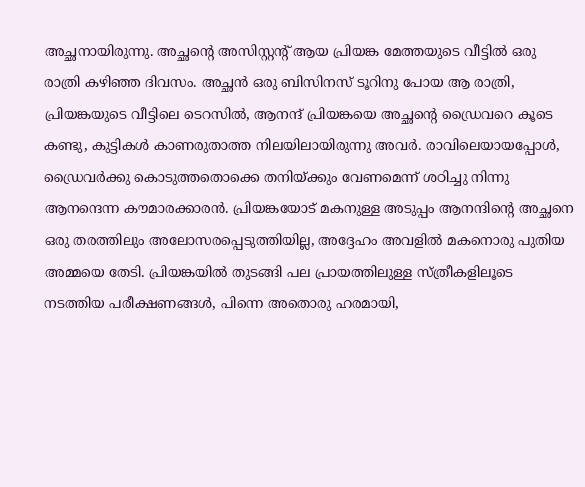അച്ഛനായിരുന്നു. അച്ഛന്റെ അസിസ്റ്റന്റ് ആയ പ്രിയങ്ക മേത്തയുടെ വീട്ടിൽ ഒരു രാത്രി കഴിഞ്ഞ ദിവസം. അച്ഛൻ ഒരു ബിസിനസ് ടൂറിനു പോയ ആ രാത്രി, പ്രിയങ്കയുടെ വീട്ടിലെ ടെറസിൽ, ആനന്ദ് പ്രിയങ്കയെ അച്ഛൻ്റെ ഡ്രൈവറെ കൂടെ കണ്ടു, കുട്ടികൾ കാണരുതാത്ത നിലയിലായിരുന്നു അവർ. രാവിലെയായപ്പോൾ, ഡ്രൈവർക്കു കൊടുത്തതൊക്കെ തനിയ്ക്കും വേണമെന്ന് ശഠിച്ചു നിന്നു ആനന്ദെന്ന കൗമാരക്കാരൻ. പ്രിയങ്കയോട് മകനുള്ള അടുപ്പം ആനന്ദിന്റെ അച്ഛനെ ഒരു തരത്തിലും അലോസരപ്പെടുത്തിയില്ല, അദ്ദേഹം അവളിൽ മകനൊരു പുതിയ അമ്മയെ തേടി. പ്രിയങ്കയിൽ തുടങ്ങി പല പ്രായത്തിലുള്ള സ്ത്രീകളിലൂടെ നടത്തിയ പരീക്ഷണങ്ങൾ, പിന്നെ അതൊരു ഹരമായി,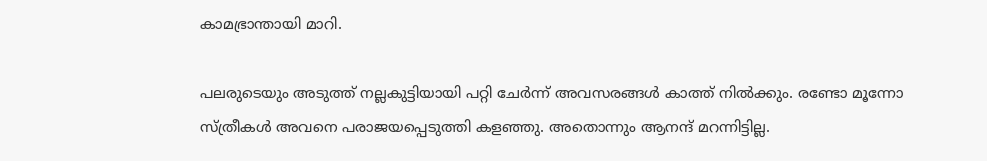കാമഭ്രാന്തായി മാറി.

പലരുടെയും അടുത്ത് നല്ലകുട്ടിയായി പറ്റി ചേർന്ന് അവസരങ്ങൾ കാത്ത് നിൽക്കും. രണ്ടോ മൂന്നോ സ്ത്രീകൾ അവനെ പരാജയപ്പെടുത്തി കളഞ്ഞു. അതൊന്നും ആനന്ദ് മറന്നിട്ടില്ല.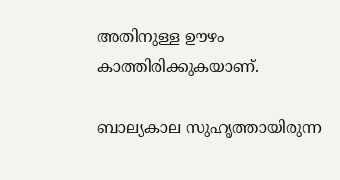അതിനുള്ള ഊഴം കാത്തിരിക്കുകയാണ്.

ബാല്യകാല സുഹൃത്തായിരുന്ന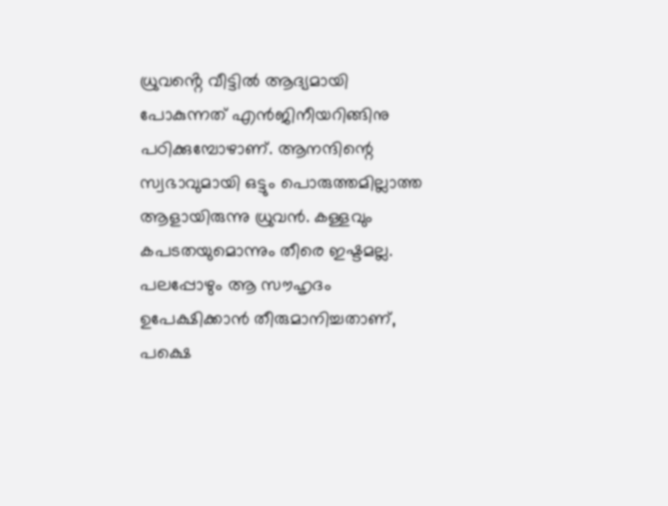ധ്രുവൻ്റെ വീട്ടിൽ ആദ്യമായി പോകുന്നത് എൻജിനീയറിങ്ങിനു പഠിക്കുമ്പോഴാണ്. ആനന്ദിന്റെ സ്വഭാവുമായി ഒട്ടും പൊരുത്തമില്ലാത്ത ആളായിരുന്നു ധ്രുവൻ. കള്ളവും കപടതയുമൊന്നും തീരെ ഇഷ്ടമല്ല. പലപ്പോഴും ആ സൗഹൃദം ഉപേക്ഷിക്കാൻ തീരുമാനിച്ചതാണ്, പക്ഷെ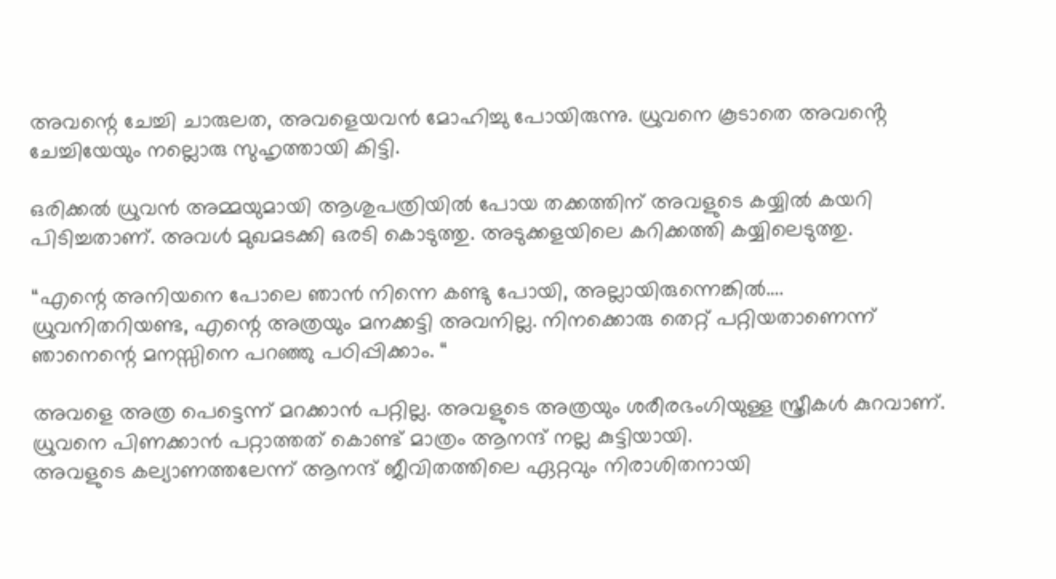അവന്റെ ചേച്ചി ചാരുലത, അവളെയവൻ മോഹിച്ചു പോയിരുന്നു. ധ്രുവനെ കൂടാതെ അവൻ്റെ ചേച്ചിയേയും നല്ലൊരു സുഹൃത്തായി കിട്ടി.

ഒരിക്കൽ ധ്രുവൻ അമ്മയുമായി ആശുപത്രിയിൽ പോയ തക്കത്തിന് അവളുടെ കയ്യിൽ കയറി പിടിച്ചതാണ്. അവൾ മുഖമടക്കി ഒരടി കൊടുത്തു. അടുക്കളയിലെ കറിക്കത്തി കയ്യിലെടുത്തു.

“എന്റെ അനിയനെ പോലെ ഞാൻ നിന്നെ കണ്ടു പോയി, അല്ലായിരുന്നെങ്കിൽ…. ധ്രുവനിതറിയണ്ട, എന്റെ അത്രയും മനക്കട്ടി അവനില്ല. നിനക്കൊരു തെറ്റ് പറ്റിയതാണെന്ന് ഞാനെന്റെ മനസ്സിനെ പറഞ്ഞു പഠിപ്പിക്കാം. “

അവളെ അത്ര പെട്ടെന്ന് മറക്കാൻ പറ്റില്ല. അവളുടെ അത്രയും ശരീരഭംഗിയുള്ള സ്ത്രീകൾ കുറവാണ്. ധ്രുവനെ പിണക്കാൻ പറ്റാത്തത് കൊണ്ട് മാത്രം ആനന്ദ് നല്ല കുട്ടിയായി.
അവളുടെ കല്യാണത്തലേന്ന് ആനന്ദ് ജീവിതത്തിലെ ഏറ്റവും നിരാശിതനായി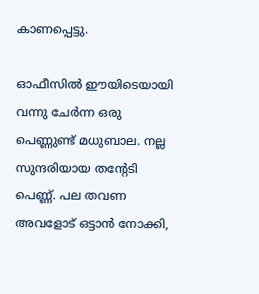കാണപ്പെട്ടു.

ഓഫീസിൽ ഈയിടെയായി വന്നു ചേർന്ന ഒരു പെണ്ണുണ്ട് മധുബാല. നല്ല സുന്ദരിയായ തന്റേടി പെണ്ണ്. പല തവണ അവളോട് ഒട്ടാൻ നോക്കി,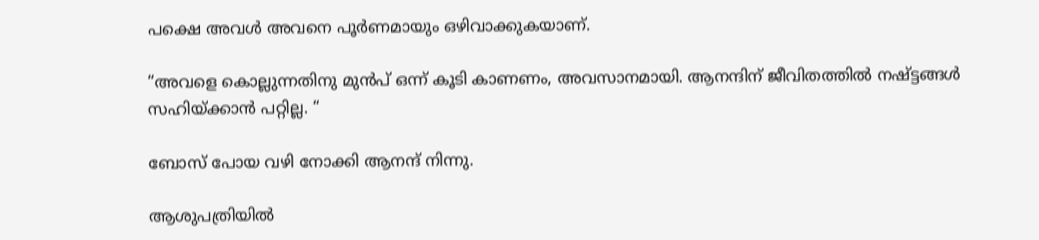പക്ഷെ അവൾ അവനെ പൂർണമായും ഒഴിവാക്കുകയാണ്.

“അവളെ കൊല്ലുന്നതിനു മുൻപ് ഒന്ന് കൂടി കാണണം, അവസാനമായി. ആനന്ദിന് ജീവിതത്തിൽ നഷ്ട്ടങ്ങൾ സഹിയ്ക്കാൻ പറ്റില്ല. “

ബോസ് പോയ വഴി നോക്കി ആനന്ദ് നിന്നു.

ആശുപത്രിയിൽ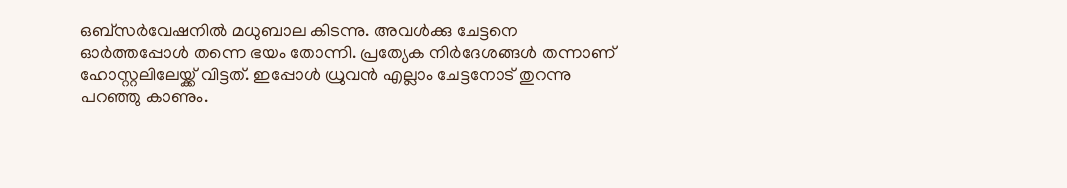ഒബ്സർവേഷനിൽ മധുബാല കിടന്നു. അവൾക്കു ചേട്ടനെ ഓർത്തപ്പോൾ തന്നെ ഭയം തോന്നി. പ്രത്യേക നിർദേശങ്ങൾ തന്നാണ് ഹോസ്റ്റലിലേയ്ക്ക് വിട്ടത്. ഇപ്പോൾ ധ്രുവൻ എല്ലാം ചേട്ടനോട് തുറന്നു പറഞ്ഞു കാണും.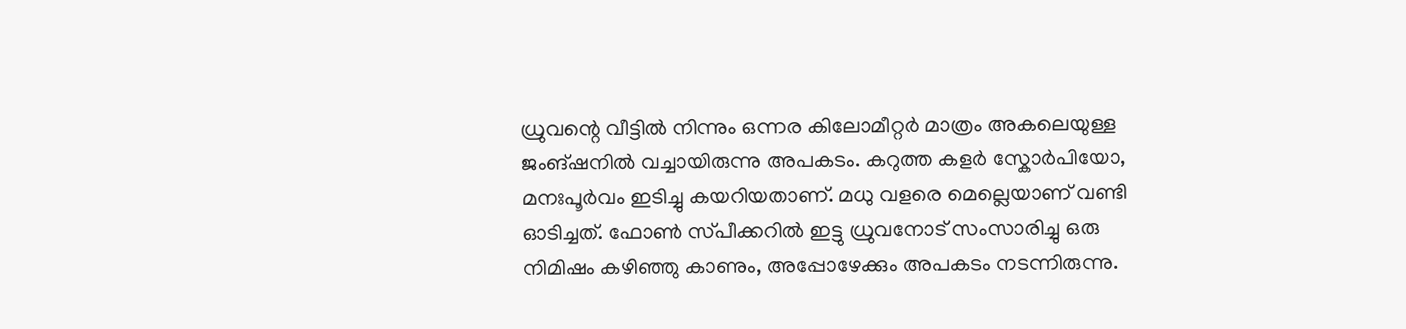ധ്രുവന്റെ വീട്ടിൽ നിന്നും ഒന്നര കിലോമീറ്റർ മാത്രം അകലെയുള്ള ജംങ്ഷനിൽ വച്ചായിരുന്നു അപകടം. കറുത്ത കളർ സ്കോർപിയോ, മനഃപൂർവം ഇടിച്ചു കയറിയതാണ്. മധു വളരെ മെല്ലെയാണ് വണ്ടി ഓടിച്ചത്. ഫോൺ സ്‌പീക്കറിൽ ഇട്ടു ധ്രുവനോട് സംസാരിച്ചു ഒരു നിമിഷം കഴിഞ്ഞു കാണും, അപ്പോഴേക്കും അപകടം നടന്നിരുന്നു.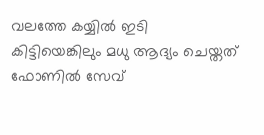വലത്തേ കയ്യിൽ ഇടി കിട്ടിയെങ്കിലും മധു ആദ്യം ചെയ്തത് ഫോണിൽ സേവ്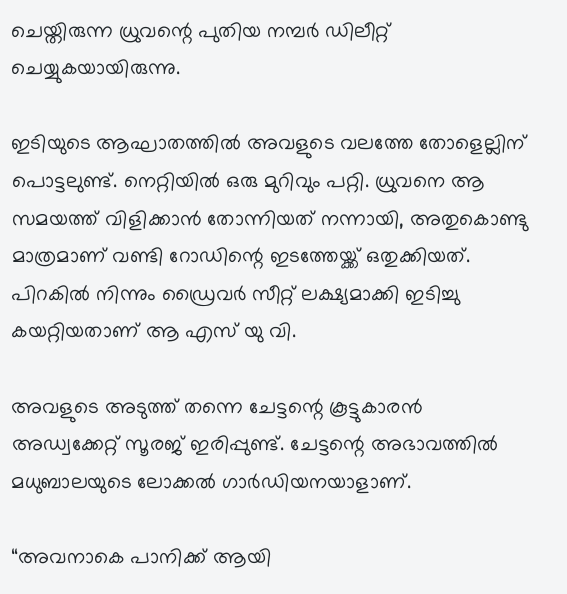ചെയ്തിരുന്ന ധ്രുവന്റെ പുതിയ നമ്പർ ഡിലീറ്റ് ചെയ്യുകയായിരുന്നു.

ഇടിയുടെ ആഘാതത്തിൽ അവളുടെ വലത്തേ തോളെല്ലിന് പൊട്ടലുണ്ട്. നെറ്റിയിൽ ഒരു മുറിവും പറ്റി. ധ്രുവനെ ആ സമയത്ത് വിളിക്കാൻ തോന്നിയത് നന്നായി, അതുകൊണ്ടു മാത്രമാണ് വണ്ടി റോഡിന്റെ ഇടത്തേയ്ക്ക് ഒതുക്കിയത്. പിറകിൽ നിന്നും ഡ്രൈവർ സീറ്റ് ലക്ഷ്യമാക്കി ഇടിച്ചു കയറ്റിയതാണ് ആ എസ് യു വി.

അവളുടെ അടുത്ത് തന്നെ ചേട്ടന്റെ കൂട്ടുകാരൻ അഡ്വക്കേറ്റ് സൂരജ് ഇരിപ്പുണ്ട്. ചേട്ടന്റെ അഭാവത്തിൽ മധുബാലയുടെ ലോക്കൽ ഗാർഡിയനയാളാണ്.

“അവനാകെ പാനിക്ക് ആയി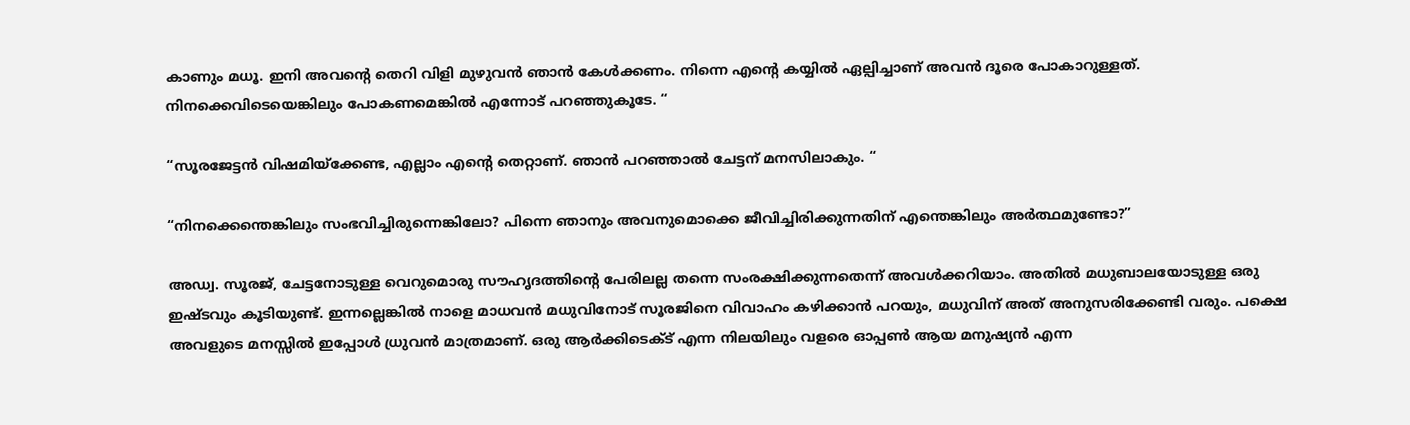കാണും മധൂ. ഇനി അവന്റെ തെറി വിളി മുഴുവൻ ഞാൻ കേൾക്കണം. നിന്നെ എൻ്റെ കയ്യിൽ ഏല്പിച്ചാണ് അവൻ ദൂരെ പോകാറുള്ളത്. നിനക്കെവിടെയെങ്കിലും പോകണമെങ്കിൽ എന്നോട് പറഞ്ഞുകൂടേ. “

“സൂരജേട്ടൻ വിഷമിയ്ക്കേണ്ട, എല്ലാം എന്റെ തെറ്റാണ്. ഞാൻ പറഞ്ഞാൽ ചേട്ടന് മനസിലാകും. “

“നിനക്കെന്തെങ്കിലും സംഭവിച്ചിരുന്നെങ്കിലോ? പിന്നെ ഞാനും അവനുമൊക്കെ ജീവിച്ചിരിക്കുന്നതിന് എന്തെങ്കിലും അർത്ഥമുണ്ടോ?”

അഡ്വ. സൂരജ്, ചേട്ടനോടുള്ള വെറുമൊരു സൗഹൃദത്തിന്റെ പേരിലല്ല തന്നെ സംരക്ഷിക്കുന്നതെന്ന് അവൾക്കറിയാം. അതിൽ മധുബാലയോടുള്ള ഒരു ഇഷ്ടവും കൂടിയുണ്ട്. ഇന്നല്ലെങ്കിൽ നാളെ മാധവൻ മധുവിനോട് സൂരജിനെ വിവാഹം കഴിക്കാൻ പറയും, മധുവിന് അത് അനുസരിക്കേണ്ടി വരും. പക്ഷെ അവളുടെ മനസ്സിൽ ഇപ്പോൾ ധ്രുവൻ മാത്രമാണ്. ഒരു ആർക്കിടെക്ട് എന്ന നിലയിലും വളരെ ഓപ്പൺ ആയ മനുഷ്യൻ എന്ന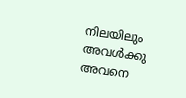നിലയിലും അവൾക്കു അവനെ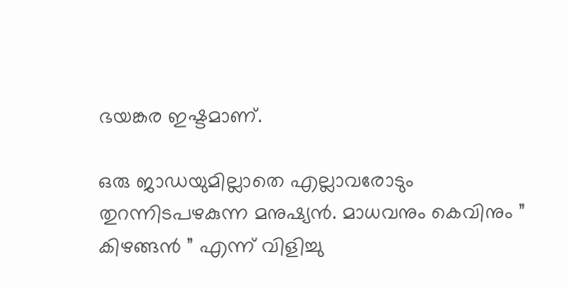ഭയങ്കര ഇഷ്ടമാണ്.

ഒരു ജാഡയുമില്ലാതെ എല്ലാവരോടും തുറന്നിടപഴകുന്ന മനുഷ്യൻ. മാധവനും കെവിനും ” കിഴങ്ങൻ ” എന്ന് വിളിച്ചു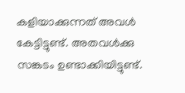കളിയാക്കുന്നത് അവൾ കേട്ടിട്ടുണ്ട്. അതവൾക്കു സങ്കടം ഉണ്ടാക്കിയിട്ടുണ്ട്.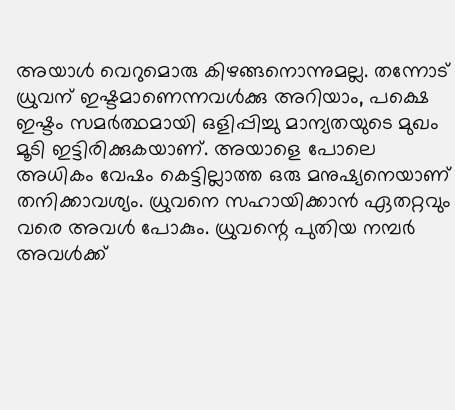അയാൾ വെറുമൊരു കിഴങ്ങനൊന്നുമല്ല. തന്നോട് ധ്രുവന് ഇഷ്ടമാണെന്നവൾക്കു അറിയാം, പക്ഷെ ഇഷ്ടം സമർത്ഥമായി ഒളിപ്പിച്ചു മാന്യതയുടെ മുഖം മൂടി ഇട്ടിരിക്കുകയാണ്. അയാളെ പോലെ അധികം വേഷം കെട്ടില്ലാത്ത ഒരു മനുഷ്യനെയാണ് തനിക്കാവശ്യം. ധ്രുവനെ സഹായിക്കാൻ ഏതറ്റവും വരെ അവൾ പോകും. ധ്രുവന്റെ പുതിയ നമ്പർ അവൾക്ക്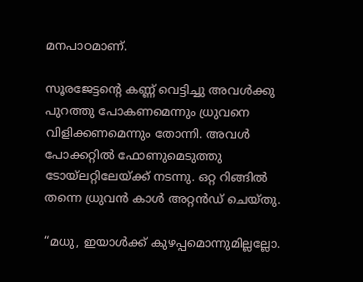മനപാഠമാണ്.

സൂരജേട്ടന്റെ കണ്ണ് വെട്ടിച്ചു അവൾക്കു പുറത്തു പോകണമെന്നും ധ്രുവനെ വിളിക്കണമെന്നും തോന്നി. അവൾ പോക്കറ്റിൽ ഫോണുമെടുത്തു ടോയ്‌ലറ്റിലേയ്ക്ക് നടന്നു. ഒറ്റ റിങ്ങിൽ തന്നെ ധ്രുവൻ കാൾ അറ്റൻഡ് ചെയ്തു.

“മധു, ഇയാൾക്ക് കുഴപ്പമൊന്നുമില്ലല്ലോ.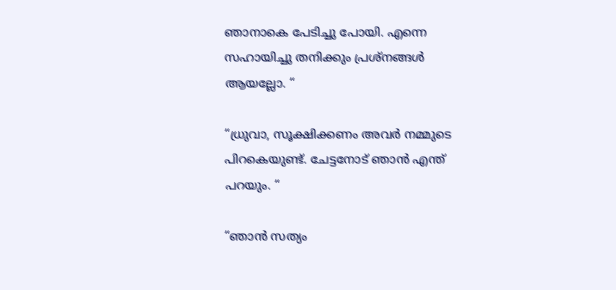ഞാനാകെ പേടിച്ചു പോയി. എന്നെ സഹായിച്ചു തനിക്കും പ്രശ്നങ്ങൾ ആയല്ലോ. “

“ധ്രുവാ, സൂക്ഷിക്കണം അവർ നമ്മുടെ പിറകെയുണ്ട്. ചേട്ടനോട് ഞാൻ എന്ത് പറയും. “

“ഞാൻ സത്യം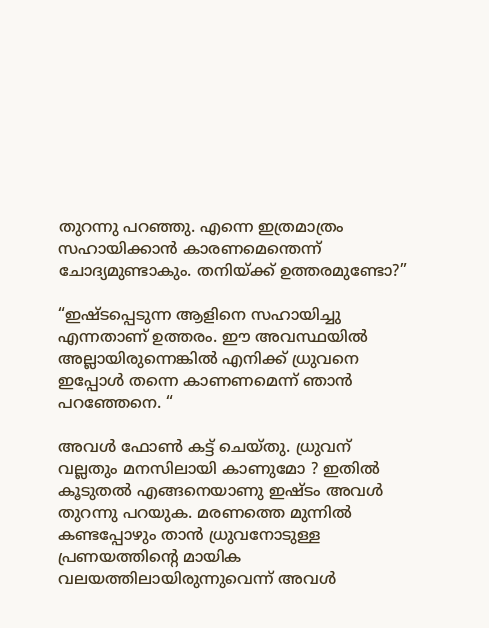തുറന്നു പറഞ്ഞു. എന്നെ ഇത്രമാത്രം സഹായിക്കാൻ കാരണമെന്തെന്ന് ചോദ്യമുണ്ടാകും. തനിയ്ക്ക് ഉത്തരമുണ്ടോ?”

“ഇഷ്ടപ്പെടുന്ന ആളിനെ സഹായിച്ചു എന്നതാണ് ഉത്തരം. ഈ അവസ്ഥയിൽ അല്ലായിരുന്നെങ്കിൽ എനിക്ക് ധ്രുവനെ ഇപ്പോൾ തന്നെ കാണണമെന്ന് ഞാൻ പറഞ്ഞേനെ. “

അവൾ ഫോൺ കട്ട് ചെയ്തു. ധ്രുവന് വല്ലതും മനസിലായി കാണുമോ ? ഇതിൽ കൂടുതൽ എങ്ങനെയാണു ഇഷ്ടം അവൾ തുറന്നു പറയുക. മരണത്തെ മുന്നിൽ കണ്ടപ്പോഴും താൻ ധ്രുവനോടുള്ള പ്രണയത്തിൻ്റെ മായിക വലയത്തിലായിരുന്നുവെന്ന് അവൾ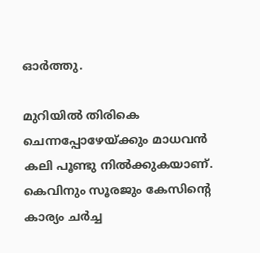ഓർത്തു.

മുറിയിൽ തിരികെ ചെന്നപ്പോഴേയ്ക്കും മാധവൻ കലി പൂണ്ടു നിൽക്കുകയാണ്. കെവിനും സൂരജും കേസിന്റെ കാര്യം ചർച്ച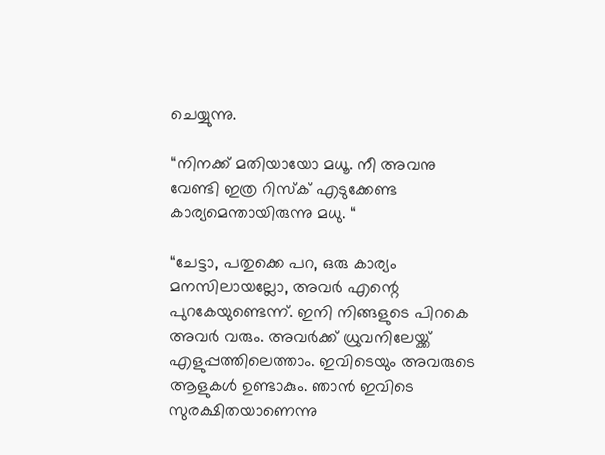ചെയ്യുന്നു.

“നിനക്ക് മതിയായോ മധൂ. നീ അവനു വേണ്ടി ഇത്ര റിസ്ക് എടുക്കേണ്ട കാര്യമെന്തായിരുന്നു മധു. “

“ചേട്ടാ, പതുക്കെ പറ, ഒരു കാര്യം മനസിലായല്ലോ, അവർ എന്റെ പുറകേയുണ്ടെന്ന്. ഇനി നിങ്ങളുടെ പിറകെ അവർ വരും. അവർക്ക് ധ്രുവനിലേയ്ക്ക് എളുപ്പത്തിലെത്താം. ഇവിടെയും അവരുടെ ആളുകൾ ഉണ്ടാകും. ഞാൻ ഇവിടെ സുരക്ഷിതയാണെന്നു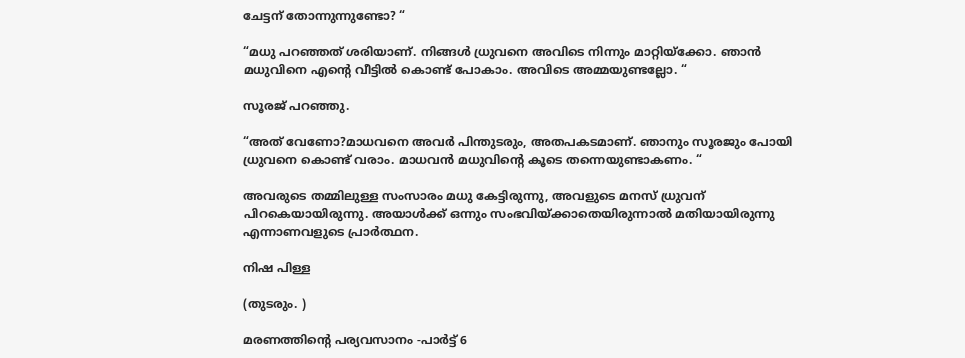ചേട്ടന് തോന്നുന്നുണ്ടോ? “

“മധു പറഞ്ഞത് ശരിയാണ്. നിങ്ങൾ ധ്രുവനെ അവിടെ നിന്നും മാറ്റിയ്ക്കോ. ഞാൻ മധുവിനെ എന്റെ വീട്ടിൽ കൊണ്ട് പോകാം. അവിടെ അമ്മയുണ്ടല്ലോ. “

സൂരജ് പറഞ്ഞു.

“അത് വേണോ?മാധവനെ അവർ പിന്തുടരും, അതപകടമാണ്. ഞാനും സൂരജും പോയി ധ്രുവനെ കൊണ്ട് വരാം. മാധവൻ മധുവിന്റെ കൂടെ തന്നെയുണ്ടാകണം. “

അവരുടെ തമ്മിലുള്ള സംസാരം മധു കേട്ടിരുന്നു, അവളുടെ മനസ് ധ്രുവന് പിറകെയായിരുന്നു. അയാൾക്ക്‌ ഒന്നും സംഭവിയ്ക്കാതെയിരുന്നാൽ മതിയായിരുന്നു എന്നാണവളുടെ പ്രാർത്ഥന.

നിഷ പിള്ള

(തുടരും. )

മരണത്തിന്റെ പര്യവസാനം -പാർട്ട് 6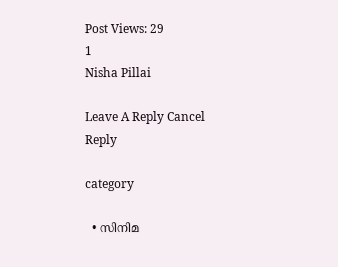Post Views: 29
1
Nisha Pillai

Leave A Reply Cancel Reply

category

  • സിനിമ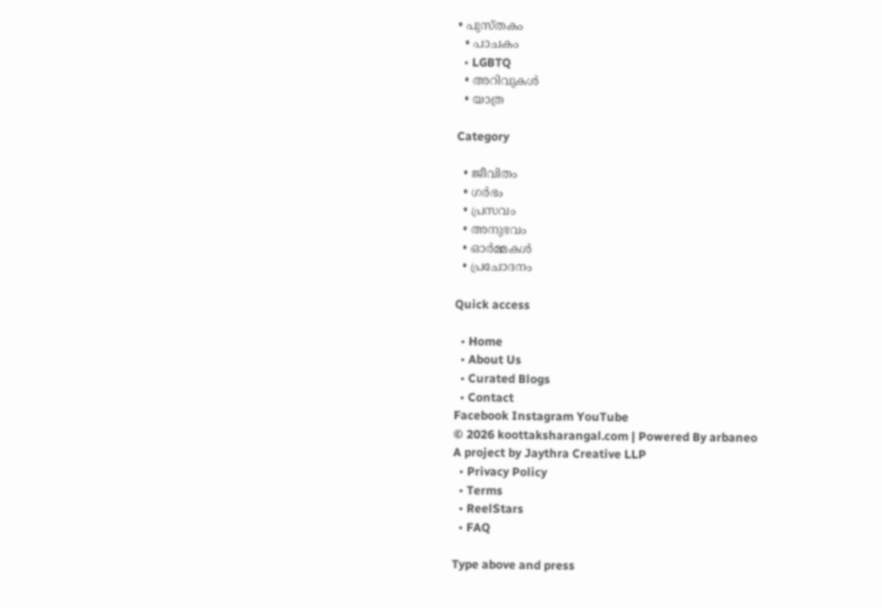• പുസ്‌തകം
  • പാചകം
  • LGBTQ
  • അറിവുകൾ
  • യാത്ര

Category

  • ജീവിതം
  • ഗർഭം
  • പ്രസവം
  • അനുഭവം
  • ഓർമ്മകൾ
  • പ്രചോദനം

Quick access

  • Home
  • About Us
  • Curated Blogs
  • Contact
Facebook Instagram YouTube
© 2026 koottaksharangal.com | Powered By arbaneo
A project by Jaythra Creative LLP
  • Privacy Policy
  • Terms
  • ReelStars
  • FAQ

Type above and press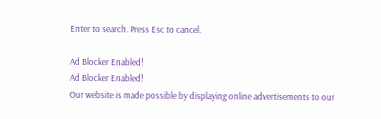Enter to search. Press Esc to cancel.

Ad Blocker Enabled!
Ad Blocker Enabled!
Our website is made possible by displaying online advertisements to our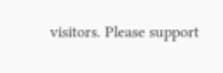visitors. Please support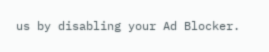us by disabling your Ad Blocker.